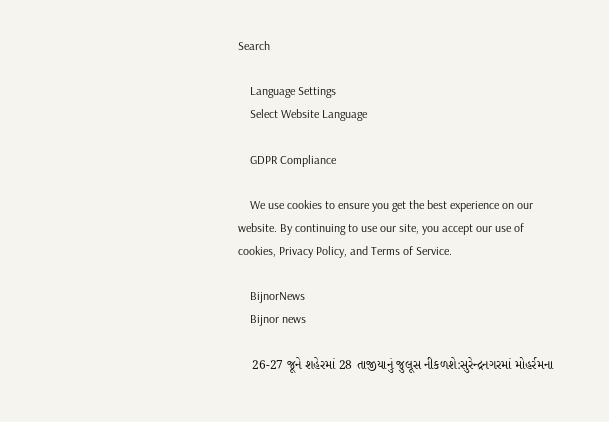Search

    Language Settings
    Select Website Language

    GDPR Compliance

    We use cookies to ensure you get the best experience on our website. By continuing to use our site, you accept our use of cookies, Privacy Policy, and Terms of Service.

    BijnorNews
    Bijnor news

    26-27 જૂને શહેરમાં 28 તાજીયાનું જુલૂસ નીકળશે:સુરેન્દ્રનગરમાં મોહર્રમના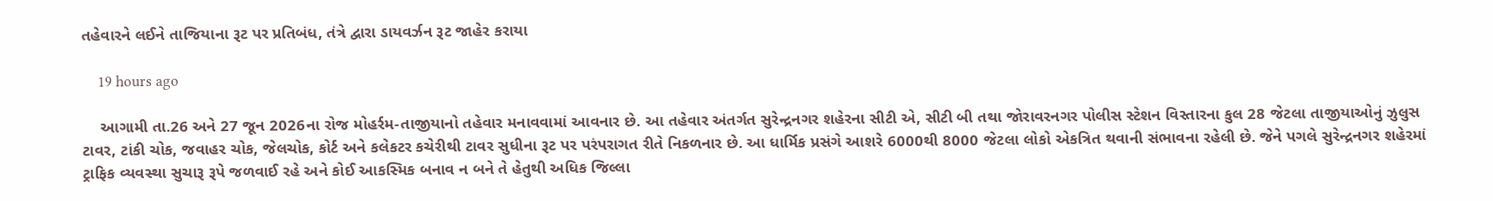તહેવારને લઈને તાજિયાના રૂટ પર પ્રતિબંધ, તંત્રે દ્વારા ડાયવર્ઝન રૂટ જાહેર કરાયા

    19 hours ago

    આગામી તા.26 અને 27 જૂન 2026ના રોજ મોહર્રમ-તાજીયાનો તહેવાર મનાવવામાં આવનાર છે. આ તહેવાર અંતર્ગત સુરેન્દ્રનગર શહેરના સીટી એ, સીટી બી તથા જોરાવરનગર પોલીસ સ્ટેશન વિસ્તારના કુલ 28 જેટલા તાજીયાઓનું ઝુલુસ ટાવર, ટાંકી ચોક, જવાહર ચોક, જેલચોક, કોર્ટ અને કલેકટર કચેરીથી ટાવર સુધીના રૂટ પર પરંપરાગત રીતે નિકળનાર છે. આ ધાર્મિક પ્રસંગે આશરે 6000થી 8000 જેટલા લોકો એકત્રિત થવાની સંભાવના રહેલી છે. જેને પગલે સુરેન્દ્રનગર શહેરમાં ટ્રાફિક વ્યવસ્થા સુચારૂ રૂપે જળવાઈ રહે અને કોઈ આકસ્મિક બનાવ ન બને તે હેતુથી અધિક જિલ્લા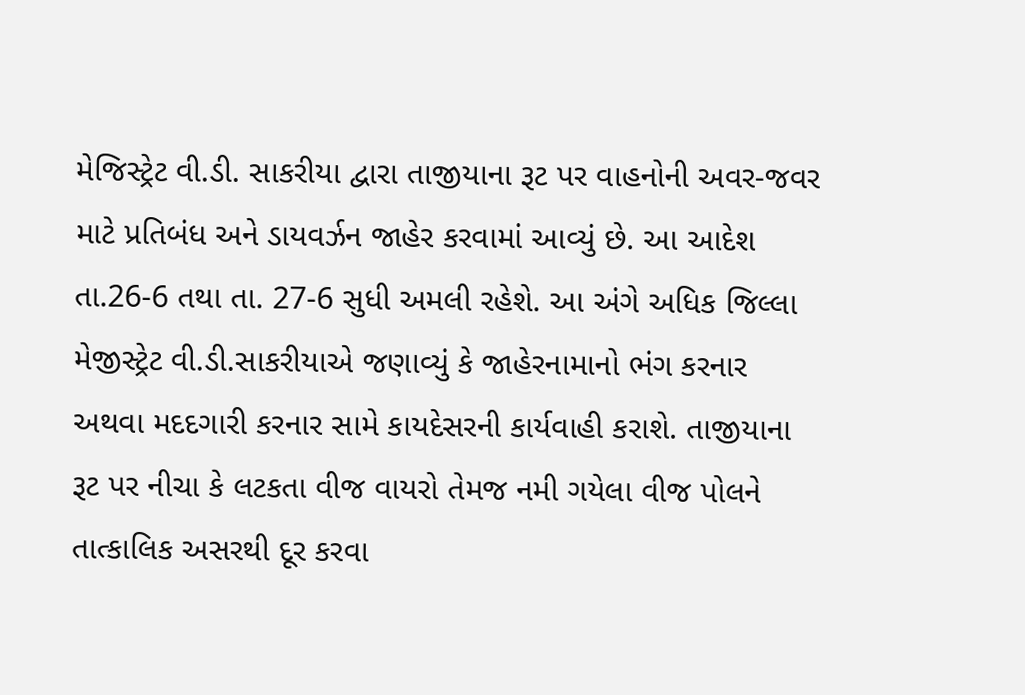મેજિસ્ટ્રેટ વી.ડી. સાકરીયા દ્વારા તાજીયાના રૂટ પર વાહનોની અવર-જવર માટે પ્રતિબંધ અને ડાયવર્ઝન જાહેર કરવામાં આવ્યું છે. આ આદેશ તા.26-6 તથા તા. 27-6 સુધી અમલી રહેશે. આ અંગે અધિક જિલ્લા મેજીસ્ટ્રેટ વી.ડી.સાકરીયાએ જણાવ્યું કે જાહેરનામાનો ભંગ કરનાર અથવા મદદગારી કરનાર સામે કાયદેસરની કાર્યવાહી કરાશે. તાજીયાના રૂટ પર નીચા કે લટકતા વીજ વાયરો તેમજ નમી ગયેલા વીજ પોલને તાત્કાલિક અસરથી દૂર કરવા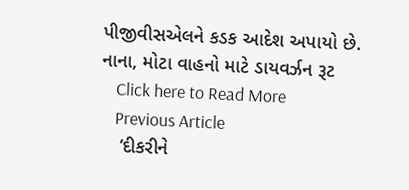પીજીવીસએલને કડક આદેશ અપાયો છે. નાના, મોટા વાહનો માટે ડાયવર્ઝન રૂટ
    Click here to Read More
    Previous Article
    ‘દીકરીને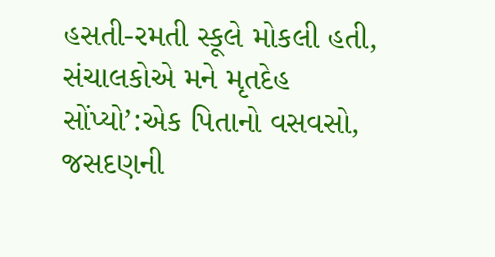હસતી-રમતી સ્કૂલે મોકલી હતી, સંચાલકોએ મને મૃતદેહ સોંપ્યો’:એક પિતાનો વસવસો, જસદણની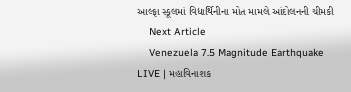આલ્ફા સ્કૂલમાં વિદ્યાર્થિનીના મોત મામલે આંદોલનની ચીમકી
    Next Article
    Venezuela 7.5 Magnitude Earthquake LIVE | મહાવિનાશક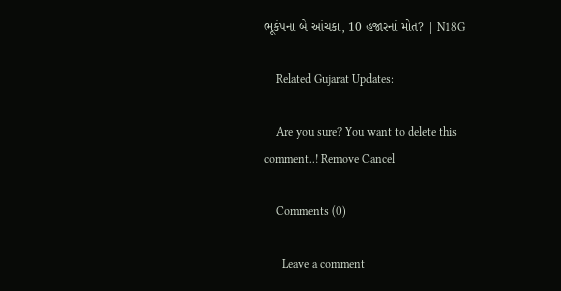ભૂકંપના બે આંચકા, 10 હજારનાં મોત? | N18G

    Related Gujarat Updates:

    Are you sure? You want to delete this comment..! Remove Cancel

    Comments (0)

      Leave a comment